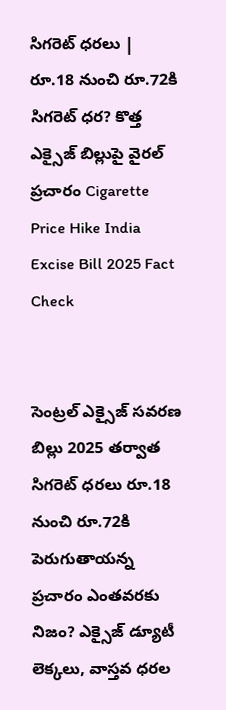సిగరెట్ ధరలు | రూ.18 నుంచి రూ.72కి సిగరెట్ ధర? కొత్త ఎక్సైజ్ బిల్లుపై వైరల్ ప్రచారం Cigarette Price Hike India Excise Bill 2025 Fact Check


సెంట్రల్ ఎక్సైజ్ సవరణ బిల్లు 2025 తర్వాత సిగరెట్ ధరలు రూ.18 నుంచి రూ.72కి పెరుగుతాయన్న ప్రచారం ఎంతవరకు నిజం? ఎక్సైజ్ డ్యూటీ లెక్కలు, వాస్తవ ధరల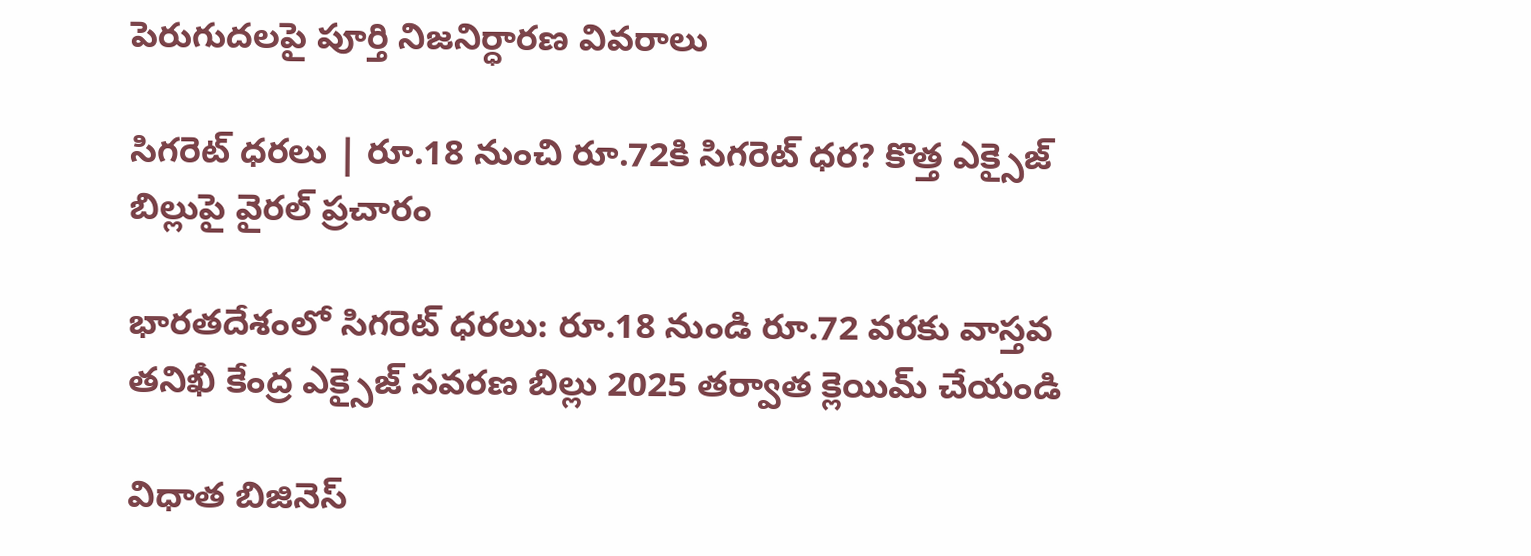పెరుగుదలపై పూర్తి నిజనిర్ధారణ వివరాలు

సిగరెట్ ధరలు | రూ.18 నుంచి రూ.72కి సిగరెట్ ధర? కొత్త ఎక్సైజ్ బిల్లుపై వైరల్ ప్రచారం

భారతదేశంలో సిగరెట్ ధరలు: రూ.18 నుండి రూ.72 వరకు వాస్తవ తనిఖీ కేంద్ర ఎక్సైజ్ సవరణ బిల్లు 2025 తర్వాత క్లెయిమ్ చేయండి

విధాత బిజినెస్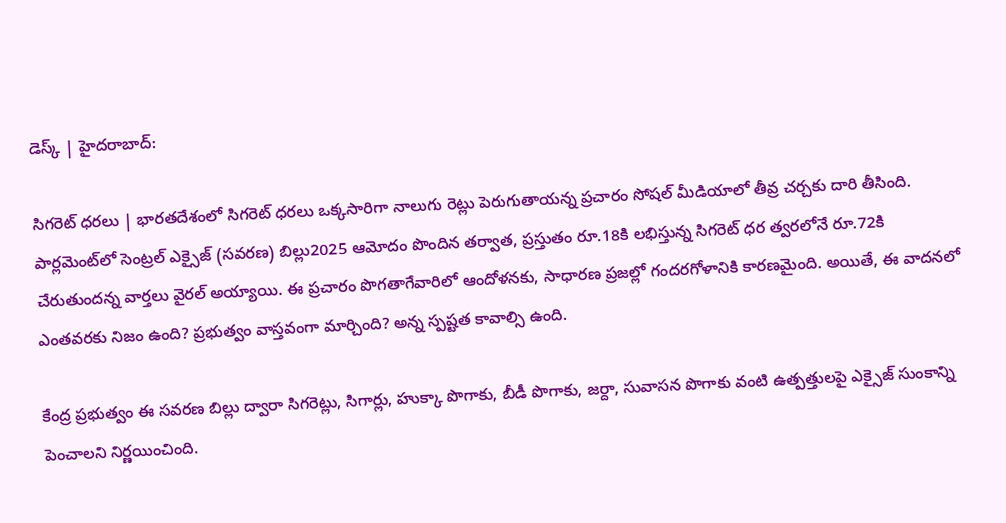డెస్క్ | హైదరాబాద్:

సిగరెట్ ధరలు | భారతదేశంలో సిగరెట్ ధరలు ఒక్కసారిగా నాలుగు రెట్లు పెరుగుతాయన్న ప్రచారం సోషల్ మీడియాలో తీవ్ర చర్చకు దారి తీసింది. పార్లమెంట్‌లో సెంట్రల్ ఎక్సైజ్ (సవరణ) బిల్లు2025 ఆమోదం పొందిన తర్వాత, ప్రస్తుతం రూ.18కి లభిస్తున్న సిగరెట్ ధర త్వరలోనే రూ.72కి చేరుతుందన్న వార్తలు వైరల్ అయ్యాయి. ఈ ప్రచారం పొగతాగేవారిలో ఆందోళనకు, సాధారణ ప్రజల్లో గందరగోళానికి కారణమైంది. అయితే, ఈ వాదనలో ఎంతవరకు నిజం ఉంది? ప్రభుత్వం వాస్తవంగా మార్చింది? అన్న స్పష్టత కావాల్సి ఉంది.

కేంద్ర ప్రభుత్వం ఈ సవరణ బిల్లు ద్వారా సిగరెట్లు, సిగార్లు, హుక్కా పొగాకు, బీడీ పొగాకు, జర్దా, సువాసన పొగాకు వంటి ఉత్పత్తులపై ఎక్సైజ్ సుంకాన్ని పెంచాలని నిర్ణయించింది.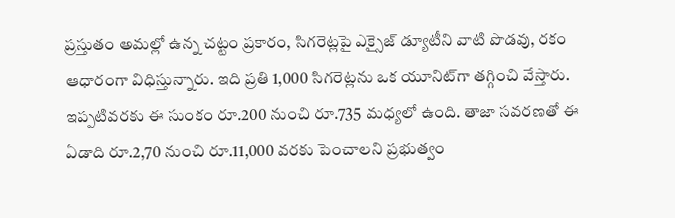ప్రస్తుతం అమల్లో ఉన్న చట్టం ప్రకారం, సిగరెట్లపై ఎక్సైజ్ డ్యూటీని వాటి పొడవు, రకం ఆధారంగా విధిస్తున్నారు. ఇది ప్రతి 1,000 సిగరెట్లను ఒక యూనిట్‌గా తగ్గించి వేస్తారు. ఇప్పటివరకు ఈ సుంకం రూ.200 నుంచి రూ.735 మధ్యలో ఉంది. తాజా సవరణతో ఈ ఏడాది రూ.2,70 నుంచి రూ.11,000 వరకు పెంచాలని ప్రభుత్వం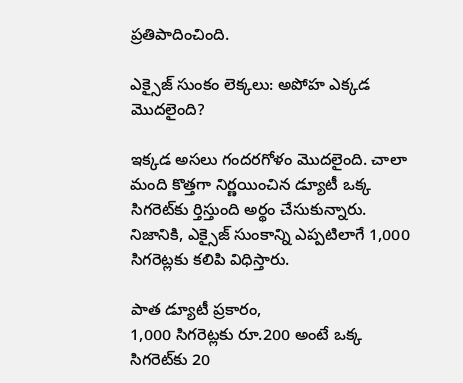ప్రతిపాదించింది.

ఎక్సైజ్ సుంకం లెక్కలు: అపోహ ఎక్కడ మొదలైంది?

ఇక్కడ అసలు గందరగోళం మొదలైంది. చాలా మంది కొత్తగా నిర్ణయించిన డ్యూటీ ఒక్క సిగరెట్‌కు ర్తిస్తుంది అర్థం చేసుకున్నారు. నిజానికి, ఎక్సైజ్ సుంకాన్ని ఎప్పటిలాగే 1,000 సిగరెట్లకు కలిపి విధిస్తారు.

పాత డ్యూటీ ప్రకారం,
1,000 సిగరెట్లకు రూ.200 అంటే ఒక్క సిగరెట్‌కు 20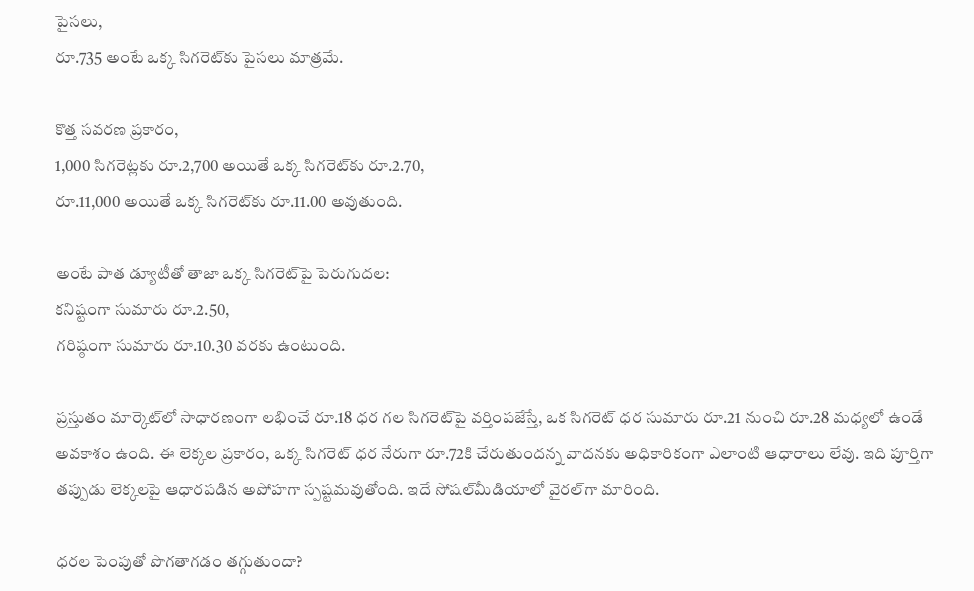పైసలు,
రూ.735 అంటే ఒక్క సిగరెట్‌కు పైసలు మాత్రమే.

కొత్త సవరణ ప్రకారం,
1,000 సిగరెట్లకు రూ.2,700 అయితే ఒక్క సిగరెట్‌కు రూ.2.70,
రూ.11,000 అయితే ఒక్క సిగరెట్‌కు రూ.11.00 అవుతుంది.

అంటే పాత డ్యూటీతో తాజా ఒక్క సిగరెట్‌పై పెరుగుదల:
కనిష్టంగా సుమారు రూ.2.50,
గరిష్ఠంగా సుమారు రూ.10.30 వరకు ఉంటుంది.

ప్రస్తుతం మార్కెట్‌లో సాధారణంగా లభించే రూ.18 ధర గల సిగరెట్‌పై వర్తింపజేస్తే, ఒక సిగరెట్ ధర సుమారు రూ.21 నుంచి రూ.28 మధ్యలో ఉండే అవకాశం ఉంది. ఈ లెక్కల ప్రకారం, ఒక్క సిగరెట్ ధర నేరుగా రూ.72కి చేరుతుందన్న వాదనకు అధికారికంగా ఎలాంటి ఆధారాలు లేవు. ఇది పూర్తిగా తప్పుడు లెక్కలపై ఆధారపడిన అపోహగా స్పష్టమవుతోంది. ఇదే సోషల్‌మీడియాలో వైరల్‌గా మారింది.

ధరల పెంపుతో పొగతాగడం తగ్గుతుందా?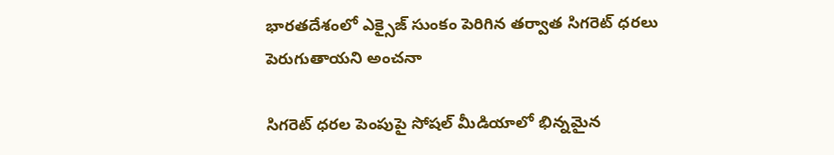భారతదేశంలో ఎక్సైజ్ సుంకం పెరిగిన తర్వాత సిగరెట్ ధరలు పెరుగుతాయని అంచనా

సిగరెట్ ధరల పెంపుపై సోషల్ మీడియాలో భిన్నమైన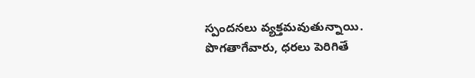స్పందనలు వ్యక్తమవుతున్నాయి. పొగతాగేవారు, ధరలు పెరిగితే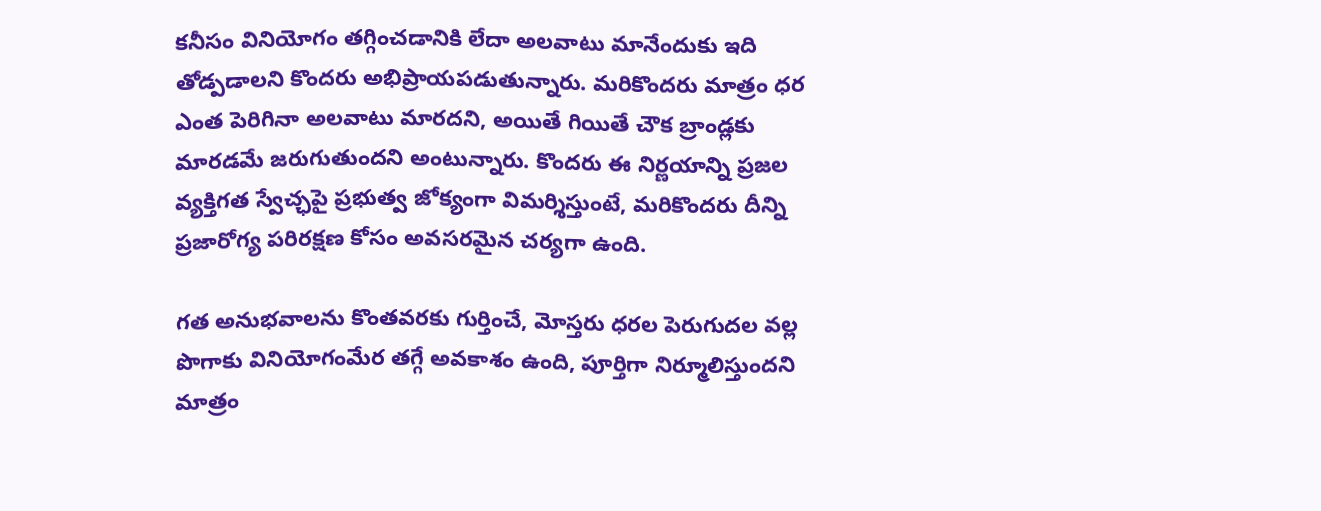కనీసం వినియోగం తగ్గించడానికి లేదా అలవాటు మానేందుకు ఇది తోడ్పడాలని కొందరు అభిప్రాయపడుతున్నారు. మరికొందరు మాత్రం ధర ఎంత పెరిగినా అలవాటు మారదని, అయితే గియితే చౌక బ్రాండ్లకు మారడమే జరుగుతుందని అంటున్నారు. కొందరు ఈ నిర్ణయాన్ని ప్రజల వ్యక్తిగత స్వేచ్ఛపై ప్రభుత్వ జోక్యంగా విమర్శిస్తుంటే, మరికొందరు దీన్ని ప్రజారోగ్య పరిరక్షణ కోసం అవసరమైన చర్యగా ఉంది.

గత అనుభవాలను కొంతవరకు గుర్తించే, మోస్తరు ధరల పెరుగుదల వల్ల పొగాకు వినియోగంమేర తగ్గే అవకాశం ఉంది, పూర్తిగా నిర్మూలిస్తుందని మాత్రం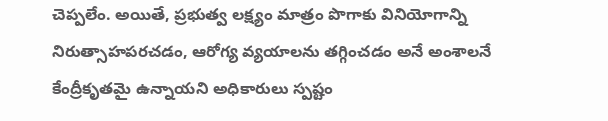చెప్పలేం. అయితే, ప్రభుత్వ లక్ష్యం మాత్రం పొగాకు వినియోగాన్ని నిరుత్సాహపరచడం, ఆరోగ్య వ్యయాలను తగ్గించడం అనే అంశాలనే కేంద్రీకృతమై ఉన్నాయని అధికారులు స్పష్టం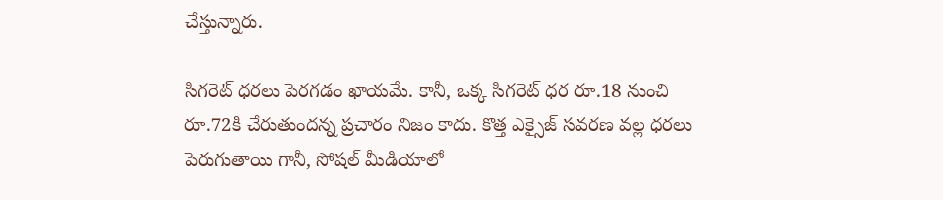చేస్తున్నారు.

సిగరెట్ ధరలు పెరగడం ఖాయమే. కానీ, ఒక్క సిగరెట్ ధర రూ.18 నుంచి రూ.72కి చేరుతుందన్న ప్రచారం నిజం కాదు. కొత్త ఎక్సైజ్ సవరణ వల్ల ధరలు పెరుగుతాయి గానీ, సోషల్ మీడియాలో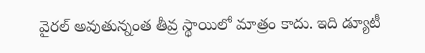వైరల్ అవుతున్నంత తీవ్ర స్థాయిలో మాత్రం కాదు. ఇది డ్యూటీ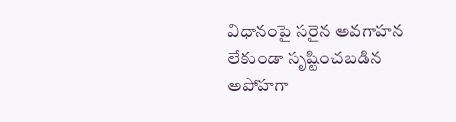విధానంపై సరైన అవగాహన లేకుండా సృష్టించబడిన అపోహగా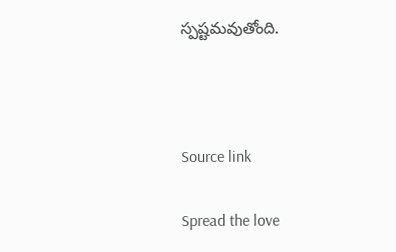స్పష్టమవుతోంది.



Source link

Spread the love